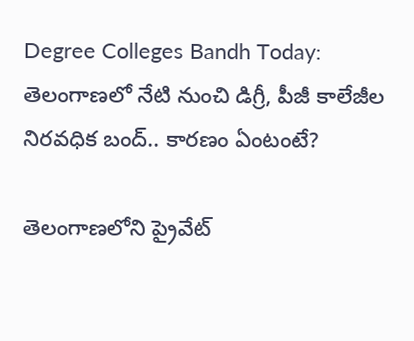Degree Colleges Bandh Today: తెలంగాణలో నేటి నుంచి డిగ్రీ, పీజీ కాలేజీల నిరవధిక బంద్‌.. కారణం ఏంటంటే?

తెలంగాణలోని ప్రైవేట్‌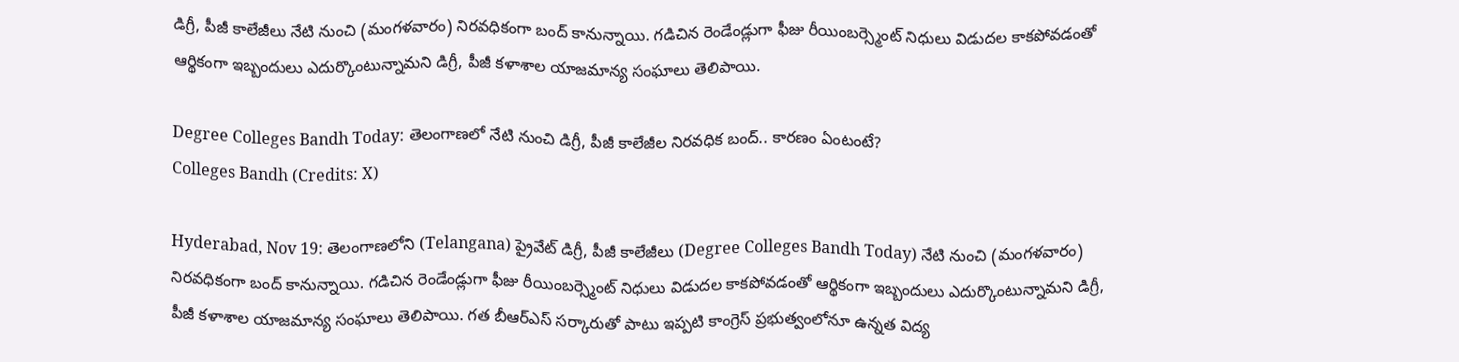డిగ్రీ, పీజీ కాలేజీలు నేటి నుంచి (మంగళవారం) నిరవధికంగా బంద్‌ కానున్నాయి. గడిచిన రెండేండ్లుగా ఫీజు రీయింబర్స్మెంట్ నిధులు విడుదల కాకపోవడంతో ఆర్థికంగా ఇబ్బందులు ఎదుర్కొంటున్నామని డిగ్రీ, పీజీ కళాశాల యాజమాన్య సంఘాలు తెలిపాయి.

Degree Colleges Bandh Today: తెలంగాణలో నేటి నుంచి డిగ్రీ, పీజీ కాలేజీల నిరవధిక బంద్‌.. కారణం ఏంటంటే?
Colleges Bandh (Credits: X)

Hyderabad, Nov 19: తెలంగాణలోని (Telangana) ప్రైవేట్‌ డిగ్రీ, పీజీ కాలేజీలు (Degree Colleges Bandh Today) నేటి నుంచి (మంగళవారం) నిరవధికంగా బంద్‌ కానున్నాయి. గడిచిన రెండేండ్లుగా ఫీజు రీయింబర్స్మెంట్ నిధులు విడుదల కాకపోవడంతో ఆర్థికంగా ఇబ్బందులు ఎదుర్కొంటున్నామని డిగ్రీ, పీజీ కళాశాల యాజమాన్య సంఘాలు తెలిపాయి. గత బీఆర్ఎస్ సర్కారుతో పాటు ఇప్పటి కాంగ్రెస్ ప్రభుత్వంలోనూ ఉన్నత విద్య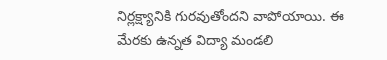నిర్లక్ష్యానికి గురవుతోందని వాపోయాయి. ఈ మేరకు ఉన్నత విద్యా మండలి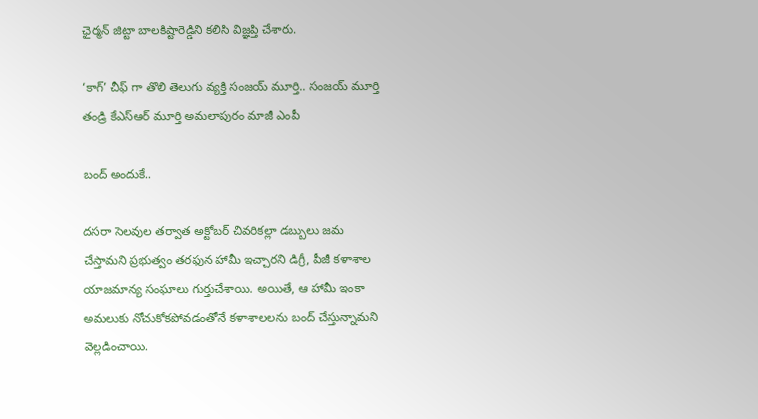ఛైర్మన్ జిట్టా బాలకిష్టారెడ్డిని కలిసి విజ్ఞప్తి చేశారు.

‘కాగ్’ చీఫ్ గా తొలి తెలుగు వ్యక్తి సంజయ్‌ మూర్తి.. సంజయ్‌ మూర్తి తండ్రి కేఎస్ఆర్ మూర్తి అమలాపురం మాజీ ఎంపీ

బంద్ అందుకే..

దసరా సెలవుల తర్వాత అక్టోబర్ చివరికల్లా డబ్బులు జమ చేస్తామని ప్రభుత్వం తరఫున హామీ ఇచ్చారని డిగ్రీ, పీజీ కళాశాల యాజమాన్య సంఘాలు గుర్తుచేశాయి. అయితే, ఆ హామీ ఇంకా అమలుకు నోచుకోకపోవడంతోనే కళాశాలలను బంద్ చేస్తున్నామని వెల్లడించాయి.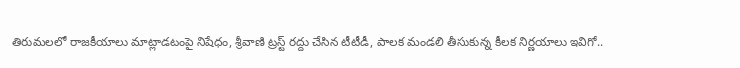తిరుమలలో రాజకీయాలు మాట్లాడటంపై నిషేధం, శ్రీవాణి ట్రస్ట్ రద్దు చేసిన టీటీడీ, పాలక మండలి తీసుకున్న కీలక నిర్ణయాలు ఇవిగో..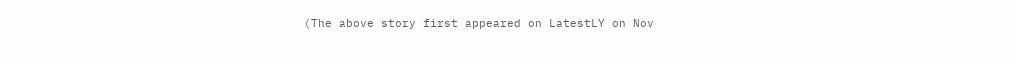(The above story first appeared on LatestLY on Nov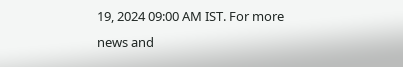19, 2024 09:00 AM IST. For more news and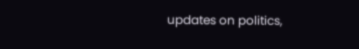updates on politics,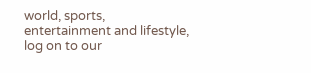world, sports, entertainment and lifestyle, log on to our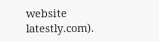website latestly.com).